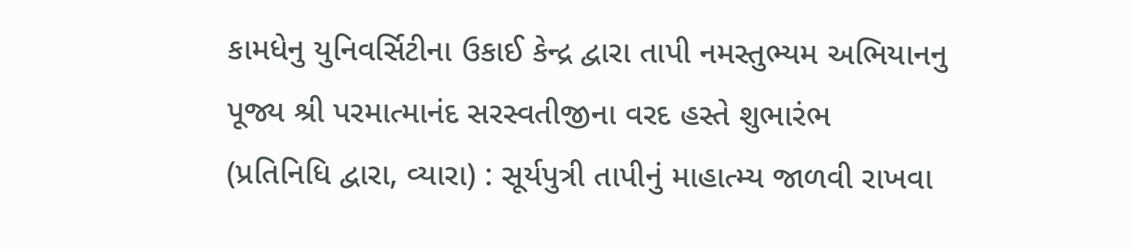કામધેનુ યુનિવર્સિટીના ઉકાઈ કેન્દ્ર દ્વારા તાપી નમસ્તુભ્યમ અભિયાનનુ પૂજ્ય શ્રી પરમાત્માનંદ સરસ્વતીજીના વરદ હસ્તે શુભારંભ
(પ્રતિનિધિ દ્વારા, વ્યારા) : સૂર્યપુત્રી તાપીનું માહાત્મ્ય જાળવી રાખવા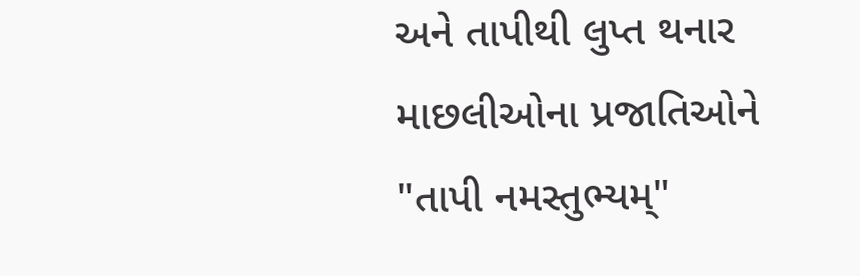અને તાપીથી લુપ્ત થનાર માછલીઓના પ્રજાતિઓને "તાપી નમસ્તુભ્યમ્"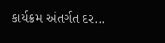કાર્યક્રમ અંતર્ગત દર...